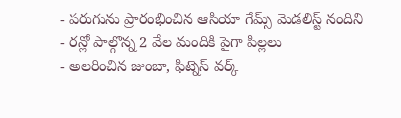- పరుగును ప్రారంభించిన ఆసియా గేమ్స్ మెడలిస్ట్ నందిని
- రన్లో పాల్గొన్న 2 వేల మందికి పైగా పిల్లలు
- అలరించిన జుంబా, ఫిట్నెస్ వర్క్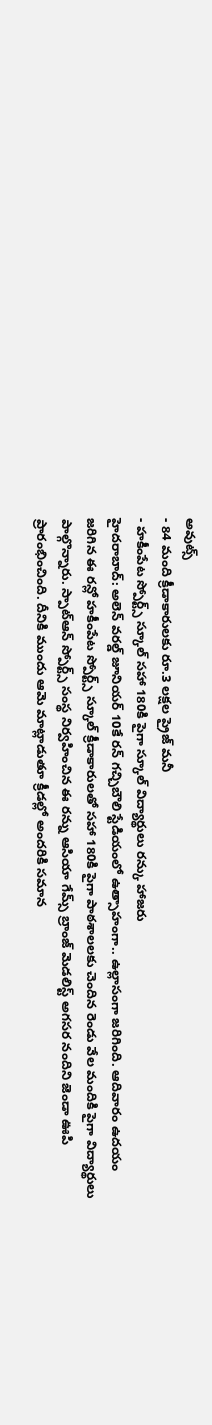అవుట్స్
- 84 మంది క్రీడాకారులకు రూ.3 లక్షల ప్రైజ్ మనీ
- హకీంపేట స్పోర్ట్స్ స్కూల్ సహా 180కి పైగా స్కూల్ విద్యార్థులు రన్కు హాజరు
హైదరాబాద్: అలెన్ వరల్డ్ జూనియర్ 10కే రన్ గచ్చిబౌలి స్టేడియంలో ఉత్సాహంగా.. ఉల్లాసంగా జరిగింది. ఆదివారం ఉదయం జరిగిన ఈ రన్లో హకీంపేట స్పోర్ట్స్ స్కూల్ క్రీడాకారులతో సహా 180కి పైగా పాఠశాలలకు చెందిన రెండు వేల మందికి పైగా విద్యార్థులు పాల్గొన్నారు. స్పాట్ఆన్ స్పోర్ట్స్ సంస్థ నిర్వహించిన ఈ రన్ను ఆసియా గేమ్స్ బ్రాంజ్ మెడలిస్ట్ అగసర నందిని జెండా ఊపి ప్రారంభించింది. దీనికి ముందు ఆమె మాట్లాడుతూ క్రీడల్లో అందరికి సమాన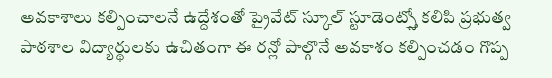అవకాశాలు కల్పించాలనే ఉద్దేశంతో ప్రైవేట్ స్కూల్ స్టూడెంట్స్తో కలిపి ప్రభుత్వ పాఠశాల విద్యార్థులకు ఉచితంగా ఈ రన్లో పాల్గొనే అవకాశం కల్పించడం గొప్ప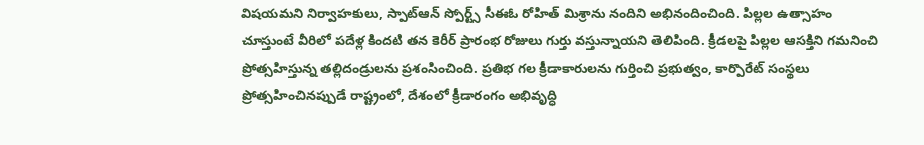విషయమని నిర్వాహకులు, స్పాట్ఆన్ స్పోర్ట్స్ సీఈఓ రోహిత్ మిశ్రాను నందిని అభినందించింది. పిల్లల ఉత్సాహం చూస్తుంటే వీరిలో పదేళ్ల కిందటి తన కెరీర్ ప్రారంభ రోజులు గుర్తు వస్తున్నాయని తెలిపింది. క్రీడలపై పిల్లల ఆసక్తిని గమనించి ప్రోత్సహిస్తున్న తల్లిదండ్రులను ప్రశంసించింది. ప్రతిభ గల క్రీడాకారులను గుర్తించి ప్రభుత్వం, కార్పొరేట్ సంస్థలు ప్రోత్సహించినప్పుడే రాష్ట్రంలో, దేశంలో క్రీడారంగం అభివృద్ధి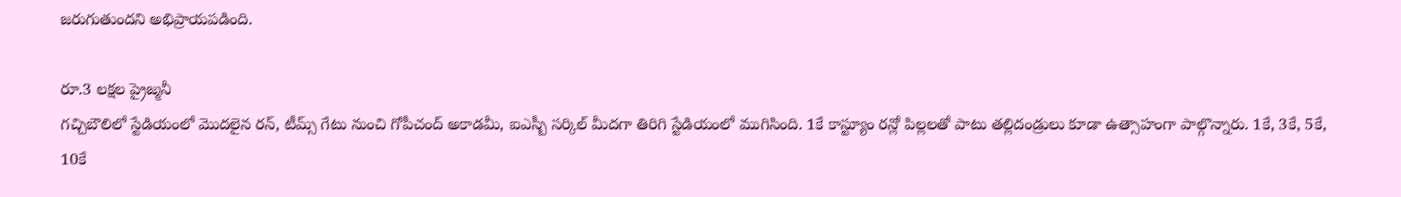జరుగుతుందని అభిప్రాయపడింది.

రూ.3 లక్షల ప్రైజ్మనీ
గచ్చిబౌలిలో స్టేడియంలో మొదలైన రన్, టీమ్స్ గేటు నుంచి గోపీచంద్ అకాడమీ, ఐఎస్బీ సర్కిల్ మీదగా తిరిగి స్టేడియంలో ముగిసింది. 1కే కాస్ట్యూం రన్లో పిల్లలతో పాటు తల్లిదండ్రులు కూడా ఉత్సాహంగా పాల్గొన్నారు. 1కే, 3కే, 5కే, 10కే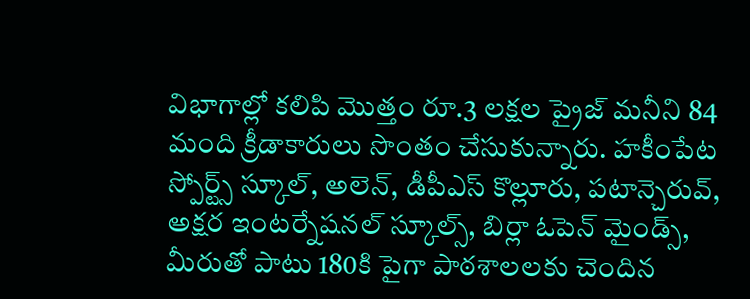విభాగాల్లో కలిపి మొత్తం రూ.3 లక్షల ప్రైజ్ మనీని 84 మంది క్రీడాకారులు సొంతం చేసుకున్నారు. హకీంపేట స్పోర్ట్స్ స్కూల్, అలెన్, డీపీఎస్ కొల్లూరు, పటాన్చెరువ్, అక్షర ఇంటర్నేషనల్ స్కూల్స్, బిర్లా ఓపెన్ మైండ్స్, మీరుతో పాటు 180కి పైగా పాఠశాలలకు చెందిన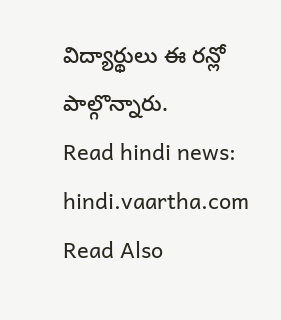విద్యార్థులు ఈ రన్లో పాల్గొన్నారు.
Read hindi news: hindi.vaartha.com
Read Also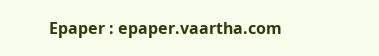Epaper : epaper.vaartha.com